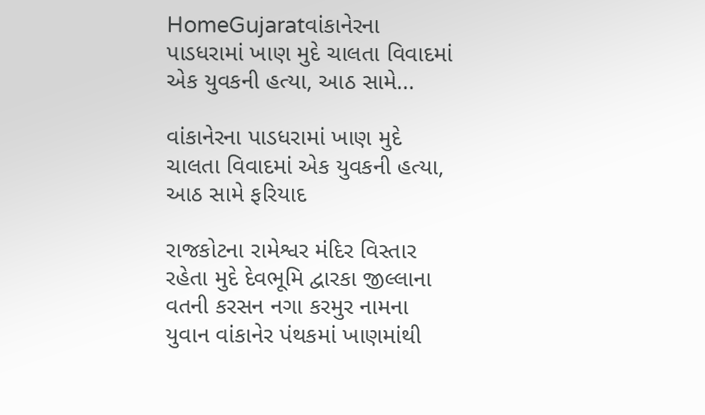HomeGujaratવાંકાનેરના પાડધરામાં ખાણ મુદે ચાલતા વિવાદમાં એક યુવકની હત્યા, આઠ સામે...

વાંકાનેરના પાડધરામાં ખાણ મુદે ચાલતા વિવાદમાં એક યુવકની હત્યા, આઠ સામે ફરિયાદ

રાજકોટના રામેશ્વર મંદિર વિસ્તાર રહેતા મુદે દેવભૂમિ દ્વારકા જીલ્લાના વતની કરસન નગા કરમુર નામના યુવાન વાંકાનેર પંથકમાં ખાણમાંથી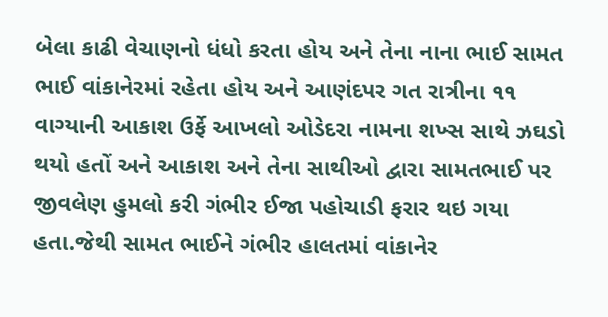બેલા કાઢી વેચાણનો ધંધો કરતા હોય અને તેના નાના ભાઈ સામત ભાઈ વાંકાનેરમાં રહેતા હોય અને આણંદપર ગત રાત્રીના ૧૧ વાગ્યાની આકાશ ઉર્ફે આખલો ઓડેદરા નામના શખ્સ સાથે ઝઘડો થયો હતોં અને આકાશ અને તેના સાથીઓ દ્વારા સામતભાઈ પર જીવલેણ હુમલો કરી ગંભીર ઈજા પહોચાડી ફરાર થઇ ગયા હતા.જેથી સામત ભાઈને ગંભીર હાલતમાં વાંકાનેર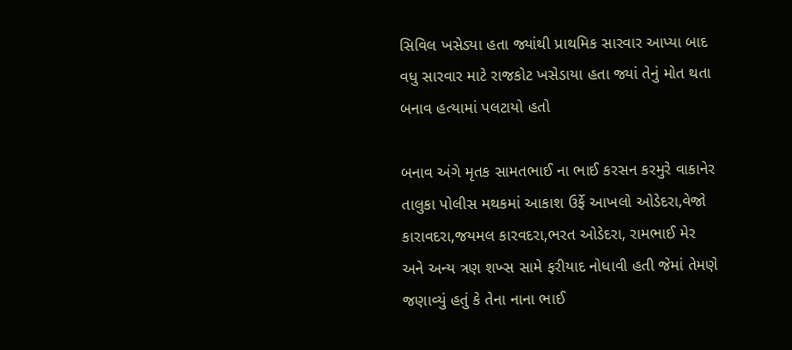સિવિલ ખસેડ્યા હતા જ્યાંથી પ્રાથમિક સારવાર આપ્યા બાદ વધુ સારવાર માટે રાજકોટ ખસેડાયા હતા જ્યાં તેનું મોત થતા બનાવ હત્યામાં પલટાયો હતો

બનાવ અંગે મૃતક સામતભાઈ ના ભાઈ કરસન કરમુરે વાકાનેર તાલુકા પોલીસ મથકમાં આકાશ ઉર્ફે આખલો ઓડેદરા,વેજો કારાવદરા,જયમલ કારવદરા,ભરત ઓડેદરા, રામભાઈ મેર અને અન્ય ત્રણ શખ્સ સામે ફરીયાદ નોધાવી હતી જેમાં તેમણે જણાવ્યું હતું કે તેના નાના ભાઈ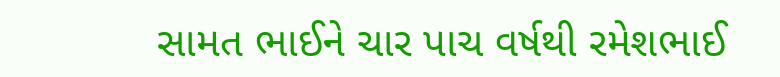સામત ભાઈને ચાર પાચ વર્ષથી રમેશભાઈ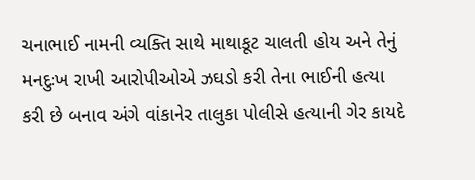ચનાભાઈ નામની વ્યક્તિ સાથે માથાકૂટ ચાલતી હોય અને તેનું મનદુઃખ રાખી આરોપીઓએ ઝઘડો કરી તેના ભાઈની હત્યા કરી છે બનાવ અંગે વાંકાનેર તાલુકા પોલીસે હત્યાની ગેર કાયદે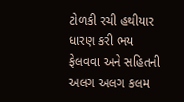ટોળકી રચી હથીયાર ધારણ કરી ભય ફેલવવા અને સહિતની અલગ અલગ કલમ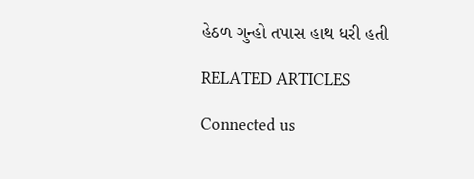હેઠળ ગુન્હો તપાસ હાથ ધરી હતી

RELATED ARTICLES

Connected us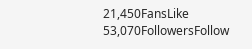21,450FansLike
53,070FollowersFollow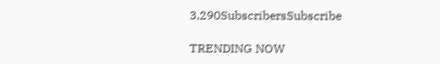3,290SubscribersSubscribe

TRENDING NOW